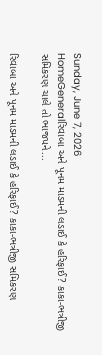Sunday, June 7, 2026
HomeGeneralરિવાબા અને પૂનમ માડમની લડાઈ કે હરિફાઈ? કાકા-ભત્રીજી સમિકરણ ચાલે તો ભાજપને...

રિવાબા અને પૂનમ માડમની લડાઈ કે હરિફાઈ? કાકા-ભત્રીજી સમિકરણ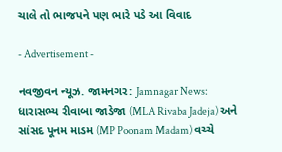ચાલે તો ભાજપને પણ ભારે પડે આ વિવાદ

- Advertisement -

નવજીવન ન્યૂઝ. જામનગર: Jamnagar News: ધારાસભ્ય રીવાબા જાડેજા (MLA Rivaba Jadeja) અને સાંસદ પૂનમ માડમ (MP Poonam Madam) વચ્ચે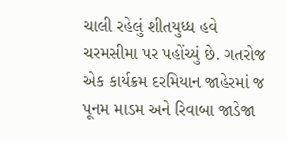ચાલી રહેલું શીતયુધ્ધ હવે ચરમસીમા પર પહોંચ્યું છે. ગતરોજ એક કાર્યક્રમ દરમિયાન જાહેરમાં જ પૂનમ માડમ અને રિવાબા જાડેજા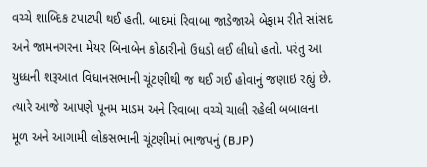વચ્ચે શાબ્દિક ટપાટપી થઈ હતી. બાદમાં રિવાબા જાડેજાએ બેફામ રીતે સાંસદ અને જામનગરના મેયર બિનાબેન કોઠારીનો ઉધડો લઈ લીધો હતો. પરંતુ આ યુધ્ધની શરૂઆત વિધાનસભાની ચૂંટણીથી જ થઈ ગઈ હોવાનું જણાઇ રહ્યું છે. ત્યારે આજે આપણે પૂનમ માડમ અને રિવાબા વચ્ચે ચાલી રહેલી બબાલના મૂળ અને આગામી લોકસભાની ચૂંટણીમાં ભાજપનું (BJP)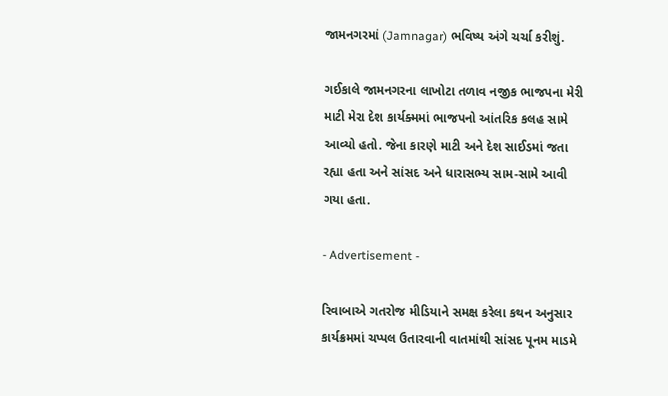જામનગરમાં (Jamnagar) ભવિષ્ય અંગે ચર્ચા કરીશું.

ગઈકાલે જામનગરના લાખોટા તળાવ નજીક ભાજપના મેરી માટી મેરા દેશ કાર્યક્મમાં ભાજપનો આંતરિક કલહ સામે આવ્યો હતો. જેના કારણે માટી અને દેશ સાઈડમાં જતા રહ્યા હતા અને સાંસદ અને ધારાસભ્ય સામ-સામે આવી ગયા હતા.

- Advertisement -

રિવાબાએ ગતરોજ મીડિયાને સમક્ષ કરેલા કથન અનુસાર કાર્યક્રમમાં ચપ્પલ ઉતારવાની વાતમાંથી સાંસદ પૂનમ માડમે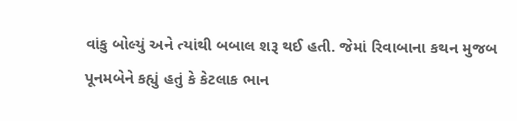વાંકુ બોલ્યું અને ત્યાંથી બબાલ શરૂ થઈ હતી. જેમાં રિવાબાના કથન મુજબ પૂનમબેને કહ્યું હતું કે કેટલાક ભાન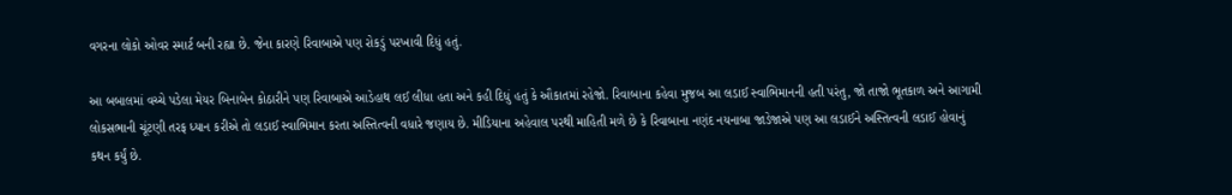વગરના લોકો ઓવર સ્માર્ટ બની રહ્યા છે. જેના કારણે રિવાબાએ પણ રોકડું પરખાવી દિધું હતું.

આ બબાલમાં વચ્ચે પડેલા મેયર બિનાબેન કોઠારીને પણ રિવાબાએ આડેહાથ લઈ લીધા હતા અને કહી દિધું હતું કે ઔકાતમાં રહેજો. રિવાબાના કહેવા મુજબ આ લડાઈ સ્વાભિમાનની હતી પરંતુ, જો તાજો ભૂતકાળ અને આગામી લોકસભાની ચૂંટણી તરફ ધ્યાન કરીએ તો લડાઈ સ્વાભિમાન કરતા અસ્તિત્વની વધારે જણાય છે. મીડિયાના અહેવાલ પરથી માહિતી મળે છે કે રિવાબાના નણંદ નયનાબા જાડેજાએ પણ આ લડાઈને અસ્તિત્વની લડાઈ હોવાનું કથન કર્યું છે.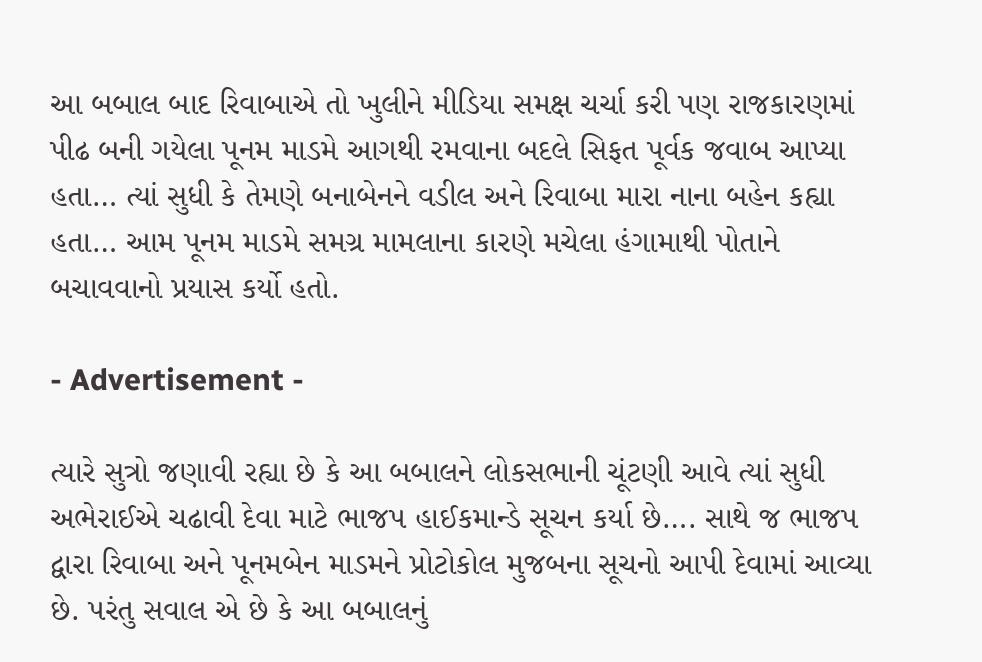આ બબાલ બાદ રિવાબાએ તો ખુલીને મીડિયા સમક્ષ ચર્ચા કરી પણ રાજકારણમાં પીઢ બની ગયેલા પૂનમ માડમે આગથી રમવાના બદલે સિફત પૂર્વક જવાબ આપ્યા હતા… ત્યાં સુધી કે તેમણે બનાબેનને વડીલ અને રિવાબા મારા નાના બહેન કહ્યા હતા… આમ પૂનમ માડમે સમગ્ર મામલાના કારણે મચેલા હંગામાથી પોતાને બચાવવાનો પ્રયાસ કર્યો હતો.

- Advertisement -

ત્યારે સુત્રો જણાવી રહ્યા છે કે આ બબાલને લોકસભાની ચૂંટણી આવે ત્યાં સુધી અભેરાઈએ ચઢાવી દેવા માટે ભાજપ હાઈકમાન્ડે સૂચન કર્યા છે…. સાથે જ ભાજપ દ્વારા રિવાબા અને પૂનમબેન માડમને પ્રોટોકોલ મુજબના સૂચનો આપી દેવામાં આવ્યા છે. પરંતુ સવાલ એ છે કે આ બબાલનું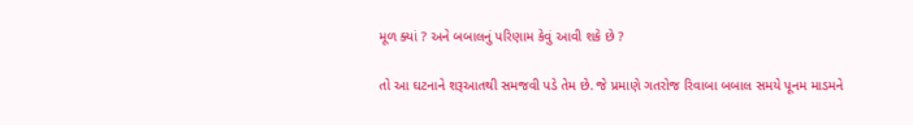મૂળ ક્યાં ? અને બબાલનું પરિણામ કેવું આવી શકે છે ?

તો આ ઘટનાને શરૂઆતથી સમજવી પડે તેમ છે. જે પ્રમાણે ગતરોજ રિવાબા બબાલ સમયે પૂનમ માડમને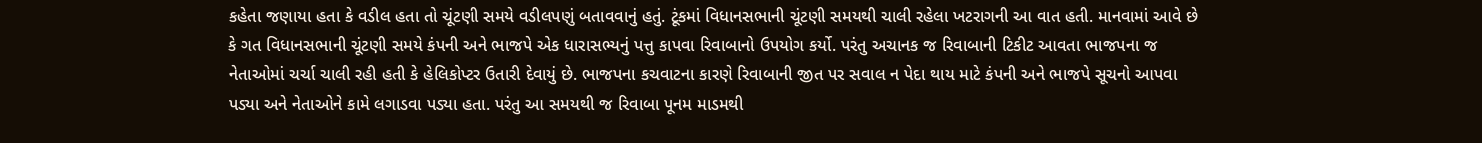કહેતા જણાયા હતા કે વડીલ હતા તો ચૂંટણી સમયે વડીલપણું બતાવવાનું હતું. ટૂંકમાં વિધાનસભાની ચૂંટણી સમયથી ચાલી રહેલા ખટરાગની આ વાત હતી. માનવામાં આવે છે કે ગત વિધાનસભાની ચૂંટણી સમયે કંપની અને ભાજપે એક ધારાસભ્યનું પત્તુ કાપવા રિવાબાનો ઉપયોગ કર્યો. પરંતુ અચાનક જ રિવાબાની ટિકીટ આવતા ભાજપના જ નેતાઓમાં ચર્ચા ચાલી રહી હતી કે હેલિકોપ્ટર ઉતારી દેવાયું છે. ભાજપના કચવાટના કારણે રિવાબાની જીત પર સવાલ ન પેદા થાય માટે કંપની અને ભાજપે સૂચનો આપવા પડ્યા અને નેતાઓને કામે લગાડવા પડ્યા હતા. પરંતુ આ સમયથી જ રિવાબા પૂનમ માડમથી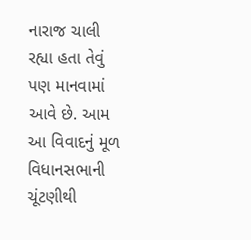નારાજ ચાલી રહ્યા હતા તેવું પણ માનવામાં આવે છે. આમ આ વિવાદનું મૂળ વિધાનસભાની ચૂંટણીથી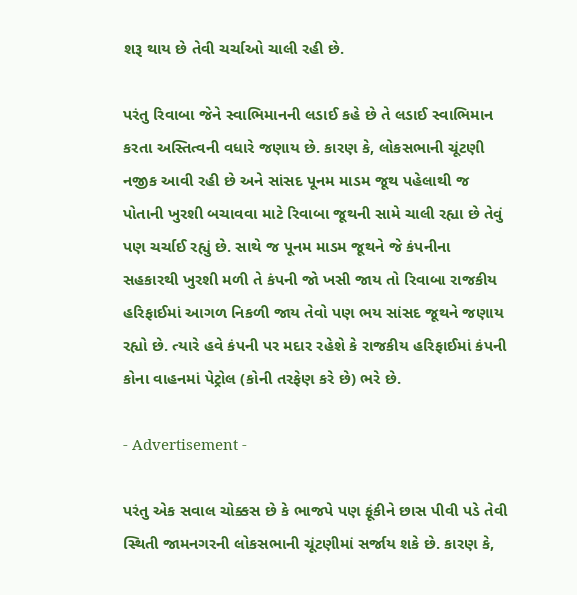શરૂ થાય છે તેવી ચર્ચાઓ ચાલી રહી છે.

પરંતુ રિવાબા જેને સ્વાભિમાનની લડાઈ કહે છે તે લડાઈ સ્વાભિમાન કરતા અસ્તિત્વની વધારે જણાય છે. કારણ કે, લોકસભાની ચૂંટણી નજીક આવી રહી છે અને સાંસદ પૂનમ માડમ જૂથ પહેલાથી જ પોતાની ખુરશી બચાવવા માટે રિવાબા જૂથની સામે ચાલી રહ્યા છે તેવું પણ ચર્ચાઈ રહ્યું છે. સાથે જ પૂનમ માડમ જૂથને જે કંપનીના સહકારથી ખુરશી મળી તે કંપની જો ખસી જાય તો રિવાબા રાજકીય હરિફાઈમાં આગળ નિકળી જાય તેવો પણ ભય સાંસદ જૂથને જણાય રહ્યો છે. ત્યારે હવે કંપની પર મદાર રહેશે કે રાજકીય હરિફાઈમાં કંપની કોના વાહનમાં પેટ્રોલ (કોની તરફેણ કરે છે) ભરે છે.

- Advertisement -

પરંતુ એક સવાલ ચોક્કસ છે કે ભાજપે પણ ફૂંકીને છાસ પીવી પડે તેવી સ્થિતી જામનગરની લોકસભાની ચૂંટણીમાં સર્જાય શકે છે. કારણ કે,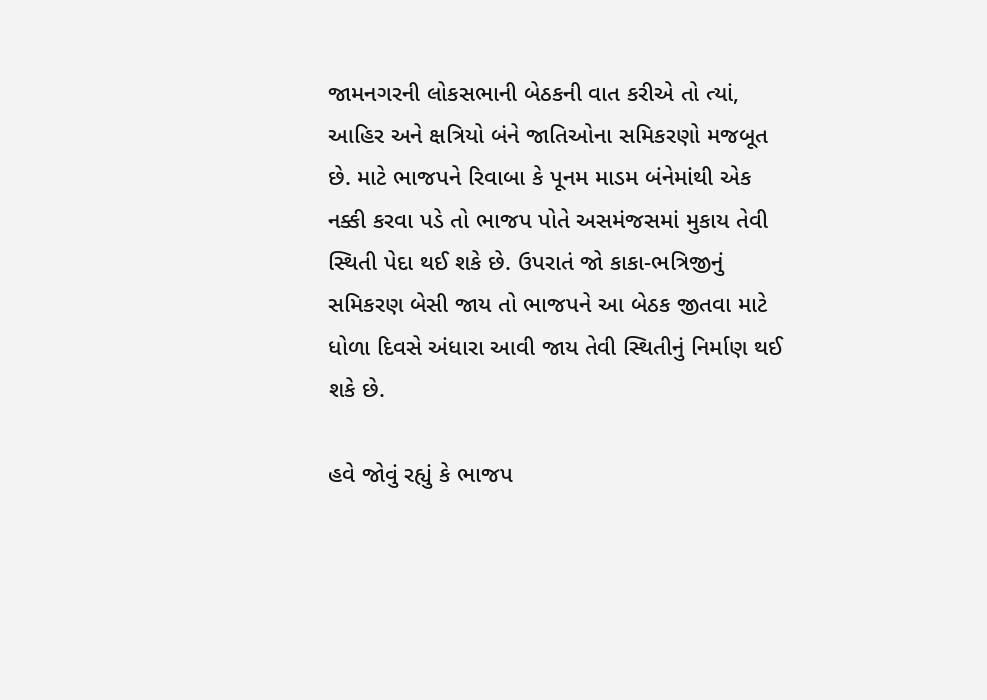જામનગરની લોકસભાની બેઠકની વાત કરીએ તો ત્યાં, આહિર અને ક્ષત્રિયો બંને જાતિઓના સમિકરણો મજબૂત છે. માટે ભાજપને રિવાબા કે પૂનમ માડમ બંનેમાંથી એક નક્કી કરવા પડે તો ભાજપ પોતે અસમંજસમાં મુકાય તેવી સ્થિતી પેદા થઈ શકે છે. ઉપરાતં જો કાકા-ભત્રિજીનું સમિકરણ બેસી જાય તો ભાજપને આ બેઠક જીતવા માટે ધોળા દિવસે અંધારા આવી જાય તેવી સ્થિતીનું નિર્માણ થઈ શકે છે.

હવે જોવું રહ્યું કે ભાજપ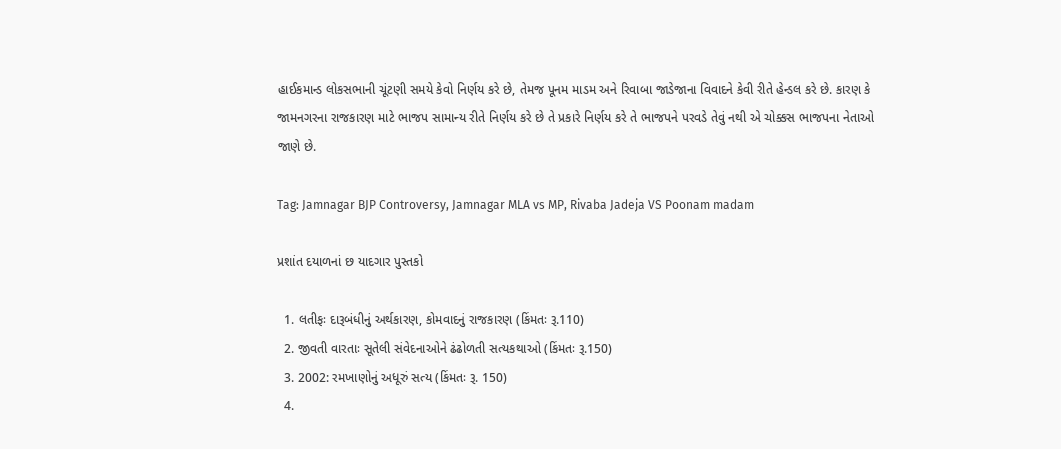હાઈકમાન્ડ લોકસભાની ચૂંટણી સમયે કેવો નિર્ણય કરે છે, તેમજ પૂનમ માડમ અને રિવાબા જાડેજાના વિવાદને કેવી રીતે હેન્ડલ કરે છે. કારણ કે જામનગરના રાજકારણ માટે ભાજપ સામાન્ય રીતે નિર્ણય કરે છે તે પ્રકારે નિર્ણય કરે તે ભાજપને પરવડે તેવું નથી એ ચોક્કસ ભાજપના નેતાઓ જાણે છે.

Tag: Jamnagar BJP Controversy, Jamnagar MLA vs MP, Rivaba Jadeja VS Poonam madam

પ્રશાંત દયાળનાં છ યાદગાર પુસ્તકો

  1. લતીફઃ દારૂબંધીનું અર્થકારણ, કોમવાદનું રાજકારણ (કિંમતઃ રૂ.110)
  2. જીવતી વારતાઃ સૂતેલી સંવેદનાઓને ઢંઢોળતી સત્યકથાઓ (કિંમતઃ રૂ.150)
  3. 2002: રમખાણોનું અધૂરું સત્ય (કિંમતઃ રૂ. 150)
  4.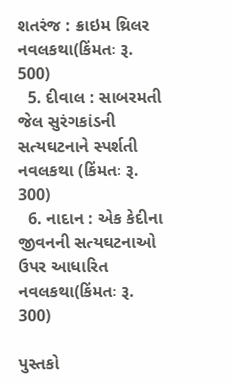શતરંજ : ક્રાઇમ થ્રિલર નવલકથા(કિંમતઃ રૂ. 500)
  5. દીવાલ : સાબરમતી જેલ સુરંગકાંડની સત્યઘટનાને સ્પર્શતી નવલકથા (કિંમતઃ રૂ. 300)
  6. નાદાન : એક કેદીના જીવનની સત્યઘટનાઓ ઉપર આધારિત નવલકથા(કિંમતઃ રૂ. 300)

પુસ્તકો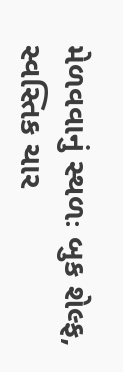મેળવવાનું સ્થળઃ બુક શેલ્ફ, સ્વસ્તિક ચાર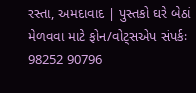રસ્તા, અમદાવાદ | પુસ્તકો ઘરે બેઠાં મેળવવા માટે ફોન/વોટ્સએપ સંપર્કઃ 98252 90796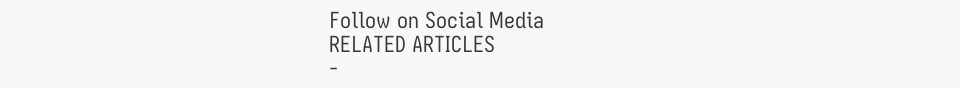Follow on Social Media
RELATED ARTICLES
-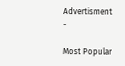Advertisment -

Most Popular